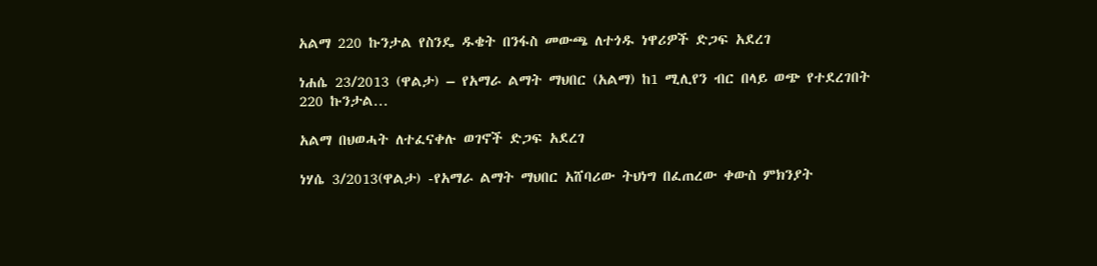አልማ 220 ኩንታል የስንዴ ዱቄት በንፋስ መውጫ ለተጎዱ ነዋሪዎች ድጋፍ አደረገ

ነሐሴ 23/2013 (ዋልታ) – የአማራ ልማት ማህበር (አልማ) ከ1 ሚሊየን ብር በላይ ወጭ የተደረገበት 220 ኩንታል…

አልማ በህወሓት ለተፈናቀሉ ወገኖች ድጋፍ አደረገ

ነሃሴ 3/2013(ዋልታ) -የአማራ ልማት ማህበር አሸባሪው ትህነግ በፈጠረው ቀውስ ምክንያት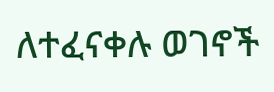ለተፈናቀሉ ወገኖች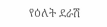የዕለት ደራሽ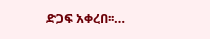ድጋፍ አቀረበ፡፡…